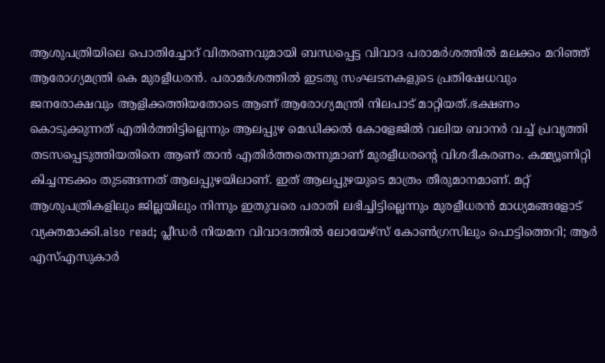ആശുപത്രിയിലെ പൊതിച്ചോറ് വിതരണവുമായി ബന്ധപ്പെട്ട വിവാദ പരാമർശത്തിൽ മലക്കം മറിഞ്ഞ് ആരോഗ്യമന്ത്രി കെ മുരളീധരൻ. പരാമർശത്തിൽ ഇടതു സംഘടനകളുടെ പ്രതിഷേധവും ജനരോക്ഷവും ആളിക്കത്തിയതോടെ ആണ് ആരോഗ്യമന്ത്രി നിലപാട് മാറ്റിയത്.ഭക്ഷണം കൊടുക്കുന്നത് എതിർത്തിട്ടില്ലെന്നും ആലപ്പുഴ മെഡിക്കൽ കോളേജിൽ വലിയ ബാനർ വച്ച് പ്രവൃത്തി തടസപ്പെടുത്തിയതിനെ ആണ് താൻ എതിർത്തതെന്നുമാണ് മുരളീധരന്റെ വിശദീകരണം. കമ്മ്യൂണിറ്റി കിച്ചനടക്കം തുടങ്ങന്നത് ആലപ്പുഴയിലാണ്. ഇത് ആലപ്പുഴയുടെ മാത്രം തീരുമാനമാണ്. മറ്റ് ആശുപത്രികളിലും ജില്ലയിലും നിന്നും ഇതുവരെ പരാതി ലഭിച്ചിട്ടില്ലെന്നും മുരളീധരൻ മാധ്യമങ്ങളോട് വ്യക്തമാക്കി.also read; പ്ലീഡർ നിയമന വിവാദത്തിൽ ലോയേഴ്സ് കോൺഗ്രസിലും പൊട്ടിത്തെറി; ആർ എസ്എസുകാർ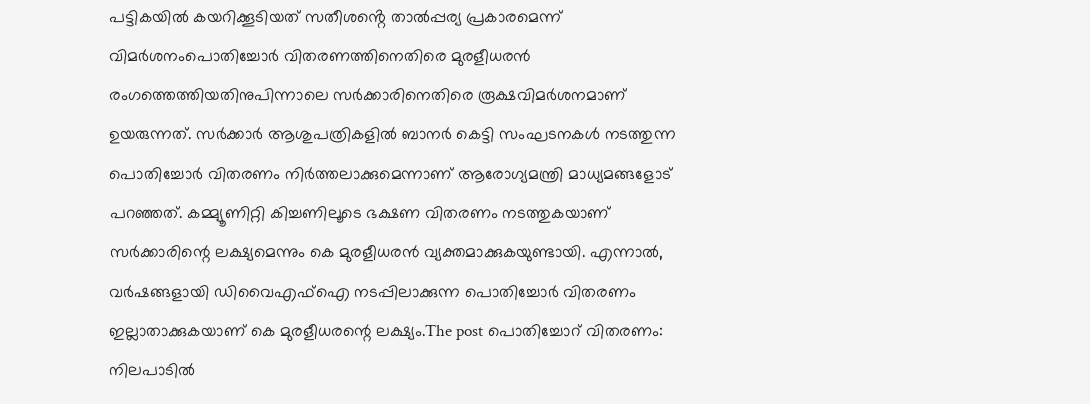പട്ടികയിൽ കയറിക്കൂടിയത് സതീശൻ്റെ താൽപ്പര്യ പ്രകാരമെന്ന് വിമർശനംപൊതിച്ചോർ വിതരണത്തിനെതിരെ മുരളീധരൻ രംഗത്തെത്തിയതിനുപിന്നാലെ സർക്കാരിനെതിരെ രൂക്ഷവിമർശനമാണ് ഉയരുന്നത്. സർക്കാർ ആശുപത്രികളിൽ ബാനർ കെട്ടി സംഘടനകൾ നടത്തുന്ന പൊതിച്ചോർ വിതരണം നിർത്തലാക്കുമെന്നാണ് ആരോഗ്യമന്ത്രി മാധ്യമങ്ങളോട് പറഞ്ഞത്. കമ്മ്യൂണിറ്റി കിച്ചണിലൂടെ ഭക്ഷണ വിതരണം നടത്തുകയാണ് സർക്കാരിന്റെ ലക്ഷ്യമെന്നും കെ മുരളീധരൻ വ്യക്തമാക്കുകയുണ്ടായി. എന്നാൽ, വർഷങ്ങളായി ഡിവൈഎഫ്ഐ നടപ്പിലാക്കുന്ന പൊതിച്ചോർ വിതരണം ഇല്ലാതാക്കുകയാണ് കെ മുരളീധരന്റെ ലക്ഷ്യം.The post പൊതിച്ചോറ് വിതരണം: നിലപാടിൽ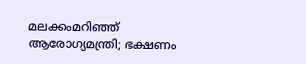മലക്കംമറിഞ്ഞ് ആരോഗ്യമന്ത്രി; ഭക്ഷണം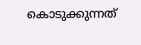കൊടുക്കുന്നത്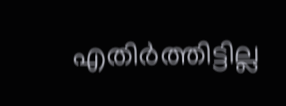എതിർത്തിട്ടില്ല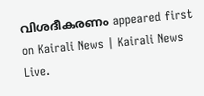വിശദീകരണം appeared first on Kairali News | Kairali News Live.